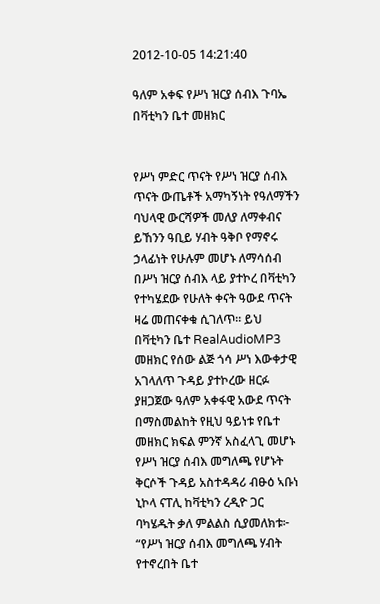2012-10-05 14:21:40

ዓለም አቀፍ የሥነ ዝርያ ሰብእ ጉባኤ በቫቲካን ቤተ መዘክር


የሥነ ምድር ጥናት የሥነ ዝርያ ሰብእ ጥናት ውጤቶች አማካኝነት የዓለማችን ባህላዊ ውርሻዎች መለያ ለማቀብና ይኸንን ዓቢይ ሃብት ዓቅቦ የማኖሩ ኃላፊነት የሁሉም መሆኑ ለማሳሰብ በሥነ ዝርያ ሰብእ ላይ ያተኮረ በቫቲካን የተካሄደው የሁለት ቀናት ዓውደ ጥናት ዛሬ መጠናቀቁ ሲገለጥ። ይህ በቫቲካን ቤተ RealAudioMP3 መዘክር የሰው ልጅ ጎሳ ሥነ እውቀታዊ አገላለጥ ጉዳይ ያተኮረው ዘርፉ ያዘጋጀው ዓለም አቀፋዊ አውደ ጥናት በማስመልከት የዚህ ዓይነቱ የቤተ መዘክር ክፍል ምንኛ አስፈላጊ መሆኑ የሥነ ዝርያ ሰብእ መግለጫ የሆኑት ቅርሶች ጉዳይ አስተዳዳሪ ብፁዕ ኣቡነ ኒኮላ ናፐሊ ከቫቲካን ረዲዮ ጋር ባካሄዱት ቃለ ምልልስ ሲያመለክቱ፦ “የሥነ ዝርያ ሰብእ መግለጫ ሃብት የተኖረበት ቤተ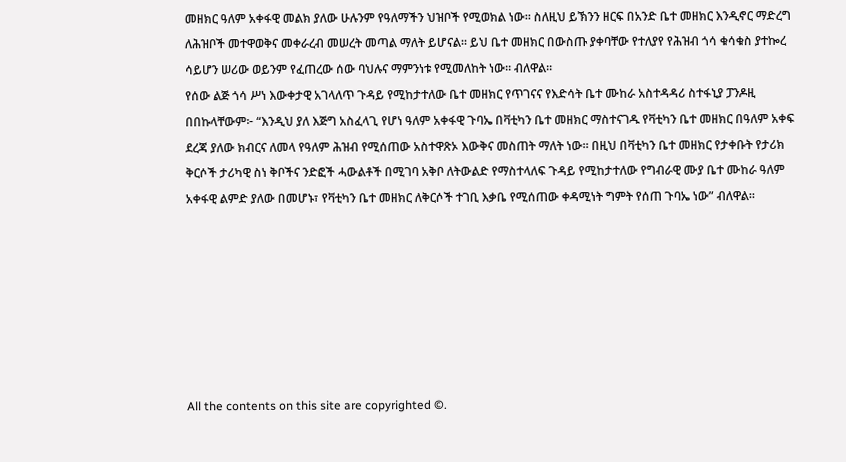መዘክር ዓለም አቀፋዊ መልክ ያለው ሁሉንም የዓለማችን ህዝቦች የሚወክል ነው። ስለዚህ ይኽንን ዘርፍ በአንድ ቤተ መዘክር እንዲኖር ማድረግ ለሕዝቦች መተዋወቅና መቀራረብ መሠረት መጣል ማለት ይሆናል። ይህ ቤተ መዘክር በውስጡ ያቀባቸው የተለያየ የሕዝብ ጎሳ ቁሳቁስ ያተኰረ ሳይሆን ሠሪው ወይንም የፈጠረው ሰው ባህሉና ማምንነቱ የሚመለከት ነው። ብለዋል።
የሰው ልጅ ጎሳ ሥነ እውቀታዊ አገላለጥ ጉዳይ የሚከታተለው ቤተ መዘክር የጥገናና የእድሳት ቤተ ሙከራ አስተዳዳሪ ስተፋኒያ ፓንዶዚ በበኩላቸውም፦ “እንዲህ ያለ እጅግ አስፈላጊ የሆነ ዓለም አቀፋዊ ጉባኤ በቫቲካን ቤተ መዘክር ማስተናገዱ የቫቲካን ቤተ መዘክር በዓለም አቀፍ ደረጃ ያለው ክብርና ለመላ የዓለም ሕዝብ የሚሰጠው አስተዋጽኦ እውቅና መስጠት ማለት ነው። በዚህ በቫቲካን ቤተ መዘክር የታቀቡት የታሪክ ቅርሶች ታሪካዊ ስነ ቅቦችና ንድፎች ሓውልቶች በሚገባ አቅቦ ለትውልድ የማስተላለፍ ጉዳይ የሚከታተለው የግብራዊ ሙያ ቤተ ሙከራ ዓለም አቀፋዊ ልምድ ያለው በመሆኑ፣ የቫቲካን ቤተ መዘክር ለቅርሶች ተገቢ እቃቤ የሚሰጠው ቀዳሚነት ግምት የሰጠ ጉባኤ ነው” ብለዋል።







All the contents on this site are copyrighted ©.